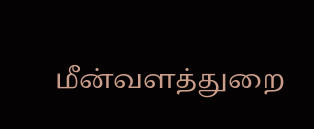மீன்வளத்துறை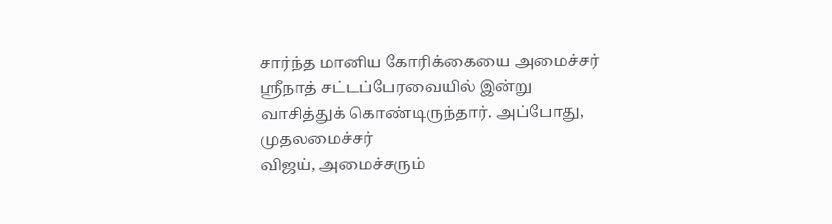சார்ந்த மானிய கோரிக்கையை அமைச்சர் ஸ்ரீநாத் சட்டப்பேரவையில் இன்று வாசித்துக் கொண்டிருந்தார். அப்போது, முதலமைச்சர்
விஜய், அமைச்சரும்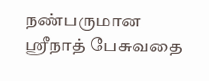நண்பருமான ஸ்ரீநாத் பேசுவதை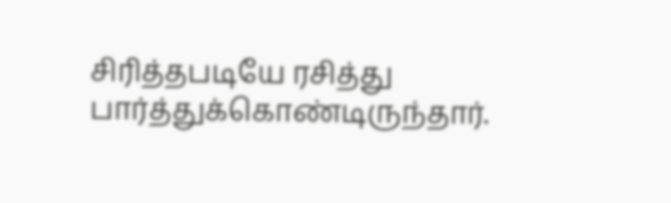சிரித்தபடியே ரசித்து பார்த்துக்கொண்டிருந்தார்.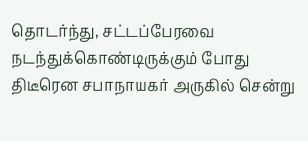தொடர்ந்து, சட்டப்பேரவை நடந்துக்கொண்டிருக்கும் போது திடீரென சபாநாயகர் அருகில் சென்று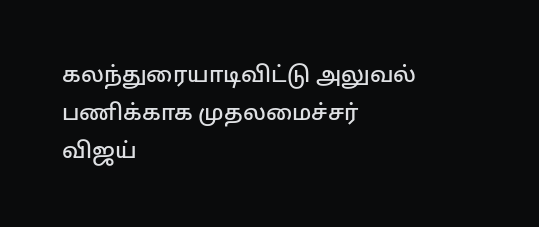கலந்துரையாடிவிட்டு அலுவல் பணிக்காக முதலமைச்சர்
விஜய்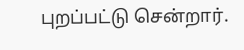புறப்பட்டு சென்றார்.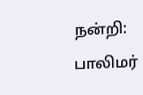நன்றி: பாலிமர்